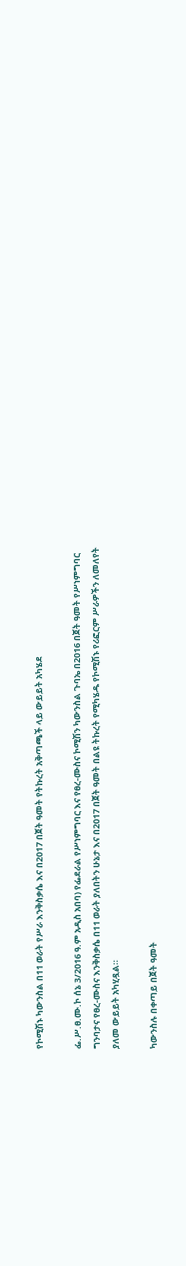የኮሚሽኑ ካውንስል በ11 ወራት የሥራ እንቅስቃሴ እና በ2017 በጀት ዓመት የትኩረት አቅጣጫች ላይ ውይይት አካሄደ

ፌ.ሥ.ፀ.ሙ.ኮ ሰኔ 3/2016 ዓ.ም አዲስ አበባ) የፌደራል የሥነምግባር እና የፀረ-ሙስና ኮሚሽን ካውንስል ጉባኤ በ2016 በጀት ዓመት የሥነምግባር ግንባታና የፀረ-ሙስና እንቅስቃሴ በ11 ወራት ያለበትን ሁኔታ እና በ2017 በጀት ዓመት በልዩ ትኩረት የሚካሄዱ የኮሚሽኑ የሪፎርም ሥራዎችን ለመለየት ያለመ ውይይት አካሂዷል።

ካውንስሉ በቀጣይ በጀት ዓመት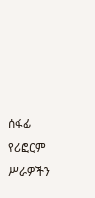ሰፋፊ የሪፎርም ሥራዎችን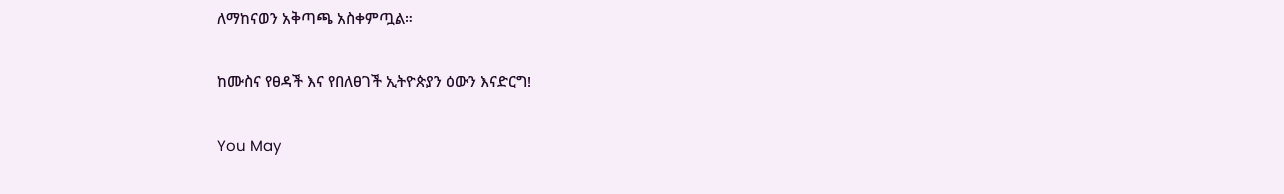ለማከናወን አቅጣጫ አስቀምጧል።

ከሙስና የፀዳች እና የበለፀገች ኢትዮጵያን ዕውን እናድርግ!

You May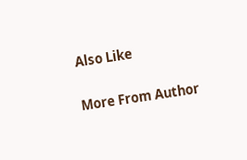Also Like

More From Author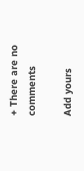+ There are no comments

Add yours